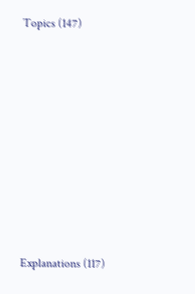Topics (147)











Explanations (117)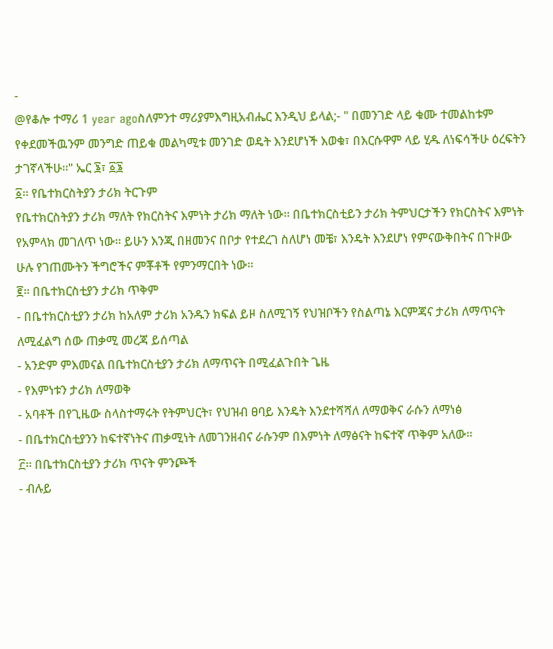-
@የቆሎ ተማሪ 1 year agoስለምንተ ማሪያምእግዚአብሔር እንዲህ ይላል;- " በመንገድ ላይ ቁሙ ተመልከቱም የቀደመችዉንም መንግድ ጠይቁ መልካሚቱ መንገድ ወዴት እንደሆነች እወቁ፣ በእርሱዋም ላይ ሂዱ ለነፍሳችሁ ዕረፍትን ታገኛላችሁ።" ኤር ፮፣ ፩፮
፩። የቤተክርስትያን ታሪክ ትርጉም
የቤተክርስትያን ታሪክ ማለት የክርስትና እምነት ታሪክ ማለት ነው። በቤተክርስቲይን ታሪክ ትምህርታችን የክርስትና እምነት የአምላክ መገለጥ ነው። ይሁን እንጂ በዘመንና በቦታ የተደረገ ስለሆነ መቼ፣ እንዴት እንደሆነ የምናውቅበትና በጉዞው ሁሉ የገጠሙትን ችግሮችና ምቾቶች የምንማርበት ነው።
፪። በቤተክርስቲያን ታሪክ ጥቅም
- በቤተክርስቲያን ታሪክ ከአለም ታሪክ አንዱን ክፍል ይዞ ስለሚገኝ የህዝቦችን የስልጣኔ እርምጃና ታሪክ ለማጥናት ለሚፈልግ ሰው ጠቃሚ መረጃ ይሰጣል
- አንድም ምእመናል በቤተክርስቲያን ታሪክ ለማጥናት በሚፈልጉበት ጌዜ
- የእምነቱን ታሪክ ለማወቅ
- አባቶች በየጊዜው ስላስተማሩት የትምህርት፣ የህዝብ ፀባይ እንዴት እንደተሻሻለ ለማወቅና ራሱን ለማነፅ
- በቤተክርስቲያንን ከፍተኛነትና ጠቃሚነት ለመገንዘብና ራሱንም በእምነት ለማፅናት ከፍተኛ ጥቅም አለው።
፫። በቤተክርስቲያን ታሪክ ጥናት ምንጮች
- ብሉይ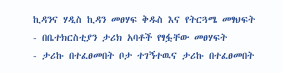ኪዳንና ሃዲስ ኪዳን መፀሃፍ ቅዱስ እና የትርጓሜ መፃህፍት
- በቤተክርስቲያን ታሪክ አባቶች የፃፏቸው መፀሃፍት
- ታሪኩ በተፈፀመበት ቦታ ተገኝተዉና ታሪኩ በተፈፀመበት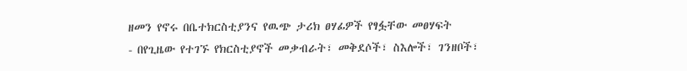ዘመን የኖሩ በቤተክርስቲያንና የዉጭ ታሪክ ፀሃፊዎች የፃፏቸው መፀሃፍት
- በየጊዜው የተገኙ የክርስቲያኖች መቃብራት፣ መቅደሶች፣ ስእሎች፣ ገንዘቦች፣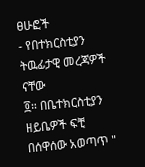ፀሁፎች
- የበተክርስቲያን ትዉፊታዊ መረጃዎች ናቸው
፬። በቤተክርስቲያን ዘይቤዎች ፍቺ
በሰዋሰው አወጣጥ "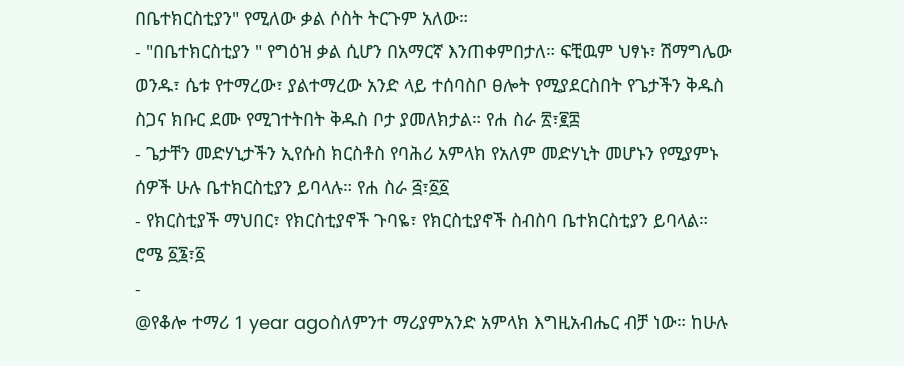በቤተክርስቲያን" የሚለው ቃል ሶስት ትርጉም አለው።
- "በቤተክርስቲያን " የግዕዝ ቃል ሲሆን በአማርኛ እንጠቀምበታለ። ፍቺዉም ህፃኑ፣ ሽማግሌው ወንዱ፣ ሴቱ የተማረው፣ ያልተማረው አንድ ላይ ተሰባስቦ ፀሎት የሚያደርስበት የጌታችን ቅዱስ ስጋና ክቡር ደሙ የሚገተትበት ቅዱስ ቦታ ያመለክታል። የሐ ስራ ፳፣፪፰
- ጌታቸን መድሃኒታችን ኢየሱስ ክርስቶስ የባሕሪ አምላክ የአለም መድሃኒት መሆኑን የሚያምኑ ሰዎች ሁሉ ቤተክርስቲያን ይባላሉ። የሐ ስራ ፭፣፩፩
- የክርስቲያች ማህበር፣ የክርስቲያኖች ጉባዬ፣ የክርስቲያኖች ስብስባ ቤተክርስቲያን ይባላል። ሮሜ ፩፮፣፩
-
@የቆሎ ተማሪ 1 year agoስለምንተ ማሪያምአንድ አምላክ እግዚአብሔር ብቻ ነው። ከሁሉ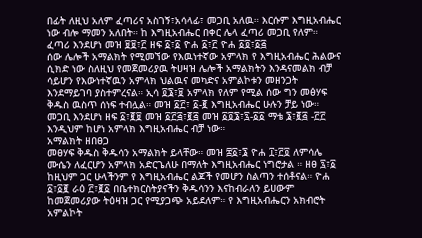በፊት ለዚህ አለም ፈጣሪና አስገኝ፣አሳላፊ፣ መጋቢ አለዉ። እርሱም እግዚአብሔር ነው ብሎ ማመን አለበት። ከ እግዚአብሔር በቀር ሌላ ፈጣሪ መጋቢ የለም።
ፈጣሪ እንደሆነ መዝ ፱፱፣፫ ዘፍ ፩፣፩ ዮሐ ፩፣፫ ዮሐ ፩፬፣፩፭
ሰው ሌሎች አማልክት የሚመኘው የእዉነተኛው አምላክ የ እግዚአብሔር ሕልውና ሲክድ ነው ስለዚህ የመጀመሪያዉ ትሀዛዝ ሌሎች አማልክትን እንዳናመልክ ብቻ ሳይሆን የእውነተኛዉን አምላክ ህልዉና መካድና አምልኮቱን መዘንጋት እንደማይገባ ያስተምረናል። ኢሳ ፬፮፣፱ አምላክ የለም የሚል ሰው ግን መፅሃፍ ቅዱስ ዉስጥ ሰነፍ ተብሏል። መዝ ፩፫፣ ፩-፪ እግዚአብሔር ሁሉን ቻይ ነው።
መጋቢ እንደሆነ ዘፍ ፩፣፪፱ መዝ ፩፫፭፣፪፭ መዝ ፩፬፮፣፯-፩፩ ማቴ ፮፣፪፭ -፫፫ እንዲህም ከሆነ አምላክ እግዚአብሔር ብቻ ነው።
አማልክት ዘበፀጋ
መፀሃፍ ቅዱስ ቅዱሳን አማልክት ይላቸው። መዝ ፰፩፣፮ ዮሐ ፲፣፫፬ ለምሳሌ ሙሴን ለፈርሆን አምላክ አድርጌለሁ በማለት እግዚአብሔር ነግሮታል ። ዘፀ ፯፣፩ ከዚህም ጋር ሁላችንም የ እግዚአብሔር ልጆች የመሆን ስልጣን ተሰቶናል። ዮሐ ፩፣፩፪ ራዕ ፫፣፪፩ በቤተክርስትያናችን ቅዱሳንን እናከብራለን ይሀውም ከመጀመሪያው ትዕዛዝ ጋር የሚያጋጭ አይደለም። የ እግዚአብሔርን አክብሮት አምልኮት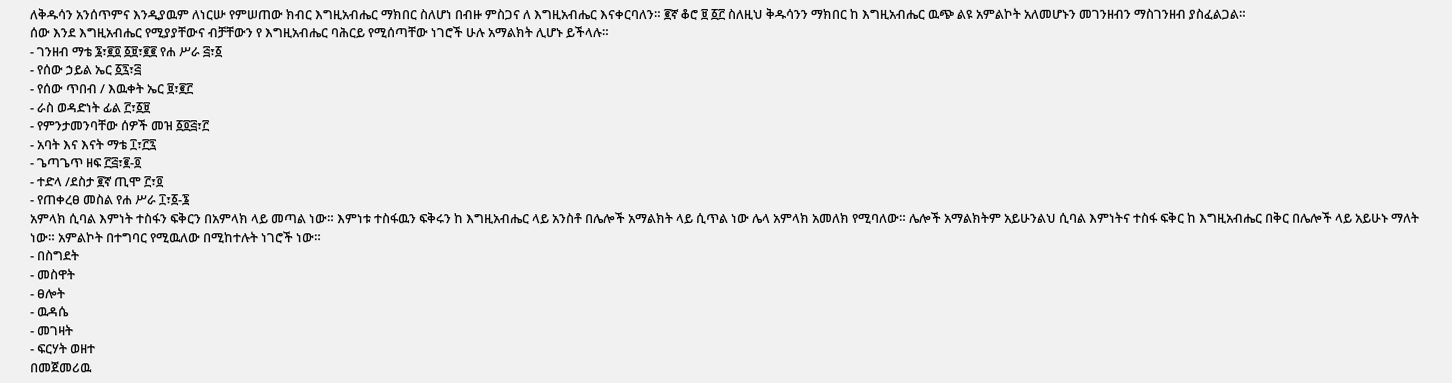ለቅዱሳን አንሰጥምና እንዲያዉም ለነርሡ የምሠጠው ክብር እግዚአብሔር ማክበር ስለሆነ በብዙ ምስጋና ለ እግዚአብሔር እናቀርባለን። ፪ኛ ቆሮ ፱ ፩፫ ስለዚህ ቅዱሳንን ማክበር ከ እግዚአብሔር ዉጭ ልዩ አምልኮት አለመሆኑን መገንዘብን ማስገንዘብ ያስፈልጋል።
ሰው እንደ እግዚአብሔር የሚያያቸውና ብቻቸውን የ እግዚአብሔር ባሕርይ የሚሰጣቸው ነገሮች ሁሉ አማልክት ሊሆኑ ይችላሉ።
- ገንዘብ ማቴ ፮፣፪፬ ፩፱፣፪፪ የሐ ሥራ ፭፣፩
- የሰው ኃይል ኤር ፩፯፣፭
- የሰው ጥበብ / እዉቀት ኤር ፱፣፪፫
- ራስ ወዳድነት ፊል ፫፣፩፱
- የምንታመንባቸው ሰዎች መዝ ፩፬፭፣፫
- አባት እና እናት ማቴ ፲፣፫፯
- ጌጣጌጥ ዘፍ ፫፭፣፪-፬
- ተድላ /ደስታ ፪ኛ ጢሞ ፫፣፬
- የጠቀረፀ መስል የሐ ሥራ ፲፣፩-፮
አምላክ ሲባል እምነት ተስፋን ፍቅርን በአምላክ ላይ መጣል ነው። እምነቱ ተስፋዉን ፍቅሩን ከ እግዚአብሔር ላይ አንስቶ በሌሎች አማልክት ላይ ሲጥል ነው ሌላ አምላክ አመለክ የሚባለው። ሌሎች አማልክትም አይሁንልህ ሲባል እምነትና ተስፋ ፍቅር ከ እግዚአብሔር በቅር በሌሎች ላይ አይሁኑ ማለት ነው። አምልኮት በተግባር የሚዉለው በሚከተሉት ነገሮች ነው።
- በስግደት
- መስዋት
- ፀሎት
- ዉዳሴ
- መገዛት
- ፍርሃት ወዘተ
በመጀመሪዉ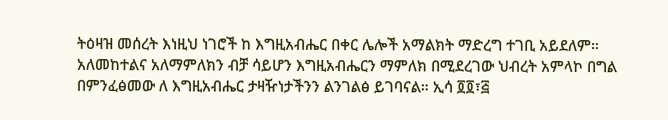ትዕዛዝ መሰረት እነዚህ ነገሮች ከ እግዚአብሔር በቀር ሌሎች አማልክት ማድረግ ተገቢ አይደለም። አለመከተልና አለማምለክን ብቻ ሳይሆን እግዚአብሔርን ማምለክ በሚደረገው ህብረት አምላኮ በግል በምንፈፅመው ለ እግዚአብሔር ታዛዥነታችንን ልንገልፅ ይገባናል። ኢሳ ፬፬፣፭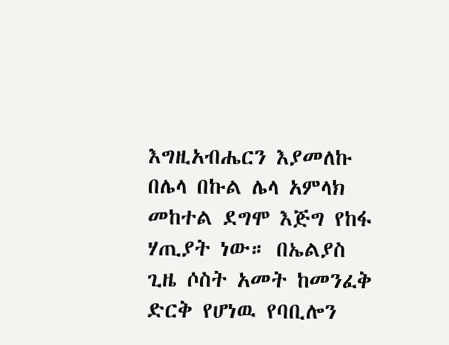እግዚአብሔርን እያመለኩ በሌላ በኩል ሌላ አምላክ መከተል ደግሞ እጅግ የከፋ ሃጢያት ነው። በኤልያስ ጊዜ ሶስት አመት ከመንፈቅ ድርቅ የሆነዉ የባቢሎን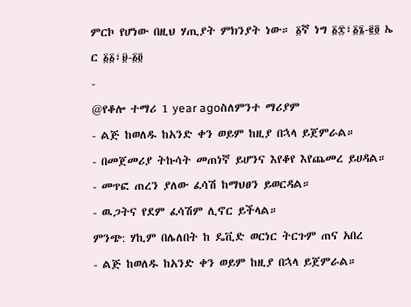ምርኮ የሆነው በዚህ ሃጢያት ምክንያት ነው። ፩ኛ ነግ ፩፰፣፩፮-፪፬ ኤ ር ፩፩፣፱-፩፬
-
@የቆሎ ተማሪ 1 year agoስለምንተ ማሪያም
- ልጅ ከወለዱ ከአንድ ቀን ወይም ከዚያ በኋላ ይጀምራል።
- በመጀመሪያ ትኩሳት መጠነኛ ይሆንና እየቆየ እየጨመረ ይሀዳል።
- መጥፎ ጠረን ያለው ፈሳሽ ከማህፀን ይወርዳል።
- ዉጋትና የደም ፈሳሽም ሊኖር ይችላል።
ምንጭ: ሃኪም በሌለበት ከ ዴቪድ ወርነር ትርጉም ጠና አበረ
- ልጅ ከወለዱ ከአንድ ቀን ወይም ከዚያ በኋላ ይጀምራል።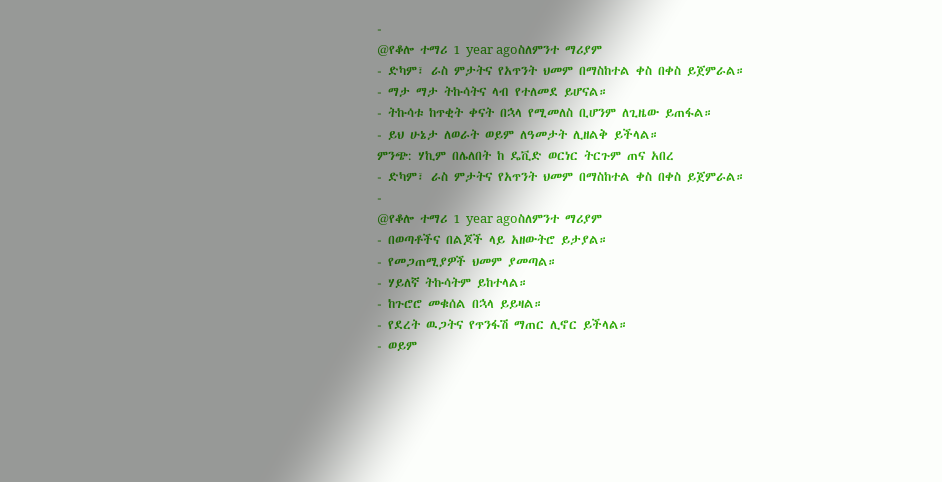-
@የቆሎ ተማሪ 1 year agoስለምንተ ማሪያም
- ድካም፣ ራስ ምታትና የአጥንት ህመም በማስከተል ቀስ በቀስ ይጀምራል።
- ማታ ማታ ትኩሳትና ላብ የተለመደ ይሆናል።
- ትኩሳቱ ከጥቂት ቀናት በኋላ የሚመለስ ቢሆንም ለጊዜው ይጠፋል።
- ይህ ሁኔታ ለወራት ወይም ለዓመታት ሊዘልቅ ይችላል።
ምንጭ: ሃኪም በሌለበት ከ ዴቪድ ወርነር ትርጉም ጠና አበረ
- ድካም፣ ራስ ምታትና የአጥንት ህመም በማስከተል ቀስ በቀስ ይጀምራል።
-
@የቆሎ ተማሪ 1 year agoስለምንተ ማሪያም
- በወጣቶችና በልጆች ላይ አዘውትሮ ይታያል።
- የመጋጠሚያዎች ህመም ያመጣል።
- ሃይለኛ ትኩሳትም ይከተላል።
- ከጉሮሮ መቁሰል በኋላ ይይዛል።
- የደረት ዉጋትና የጥንፋሽ ማጠር ሊኖር ይችላል።
- ወይም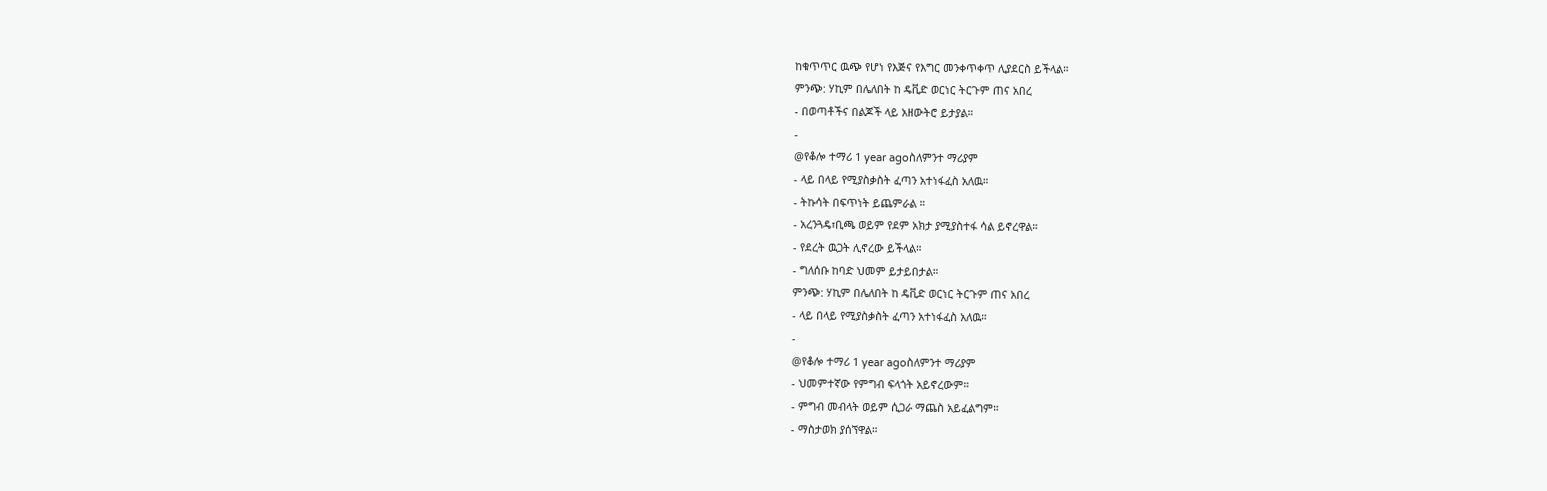ከቁጥጥር ዉጭ የሆነ የእጅና የእግር መንቀጥቀጥ ሊያደርስ ይችላል።
ምንጭ: ሃኪም በሌለበት ከ ዴቪድ ወርነር ትርጉም ጠና አበረ
- በወጣቶችና በልጆች ላይ አዘውትሮ ይታያል።
-
@የቆሎ ተማሪ 1 year agoስለምንተ ማሪያም
- ላይ በላይ የሚያስቃስት ፈጣን አተነፋፈስ አለዉ።
- ትኩሳት በፍጥነት ይጨምራል ።
- አረንጓዴ፣ቢጫ ወይም የደም አክታ ያሚያስተፋ ሳል ይኖረዋል።
- የደረት ዉጋት ሊኖረው ይችላል።
- ግለሰቡ ከባድ ህመም ይታይበታል።
ምንጭ: ሃኪም በሌለበት ከ ዴቪድ ወርነር ትርጉም ጠና አበረ
- ላይ በላይ የሚያስቃስት ፈጣን አተነፋፈስ አለዉ።
-
@የቆሎ ተማሪ 1 year agoስለምንተ ማሪያም
- ህመምተኛው የምግብ ፍላጎት አይኖረውም።
- ምግብ መብላት ወይም ሲጋራ ማጨስ አይፈልግም።
- ማስታወክ ያሰኘዋል።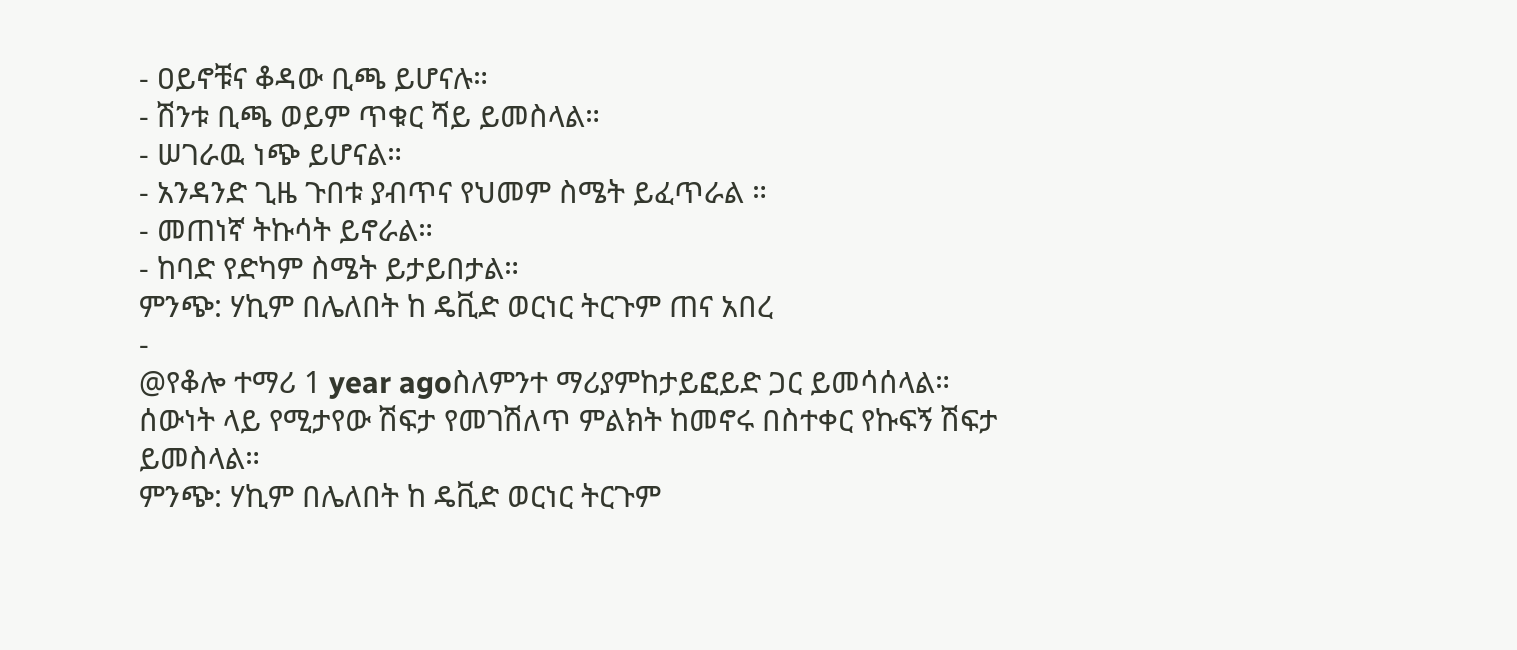- ዐይኖቹና ቆዳው ቢጫ ይሆናሉ።
- ሽንቱ ቢጫ ወይም ጥቁር ሻይ ይመስላል።
- ሠገራዉ ነጭ ይሆናል።
- አንዳንድ ጊዜ ጉበቱ ያብጥና የህመም ስሜት ይፈጥራል ።
- መጠነኛ ትኩሳት ይኖራል።
- ከባድ የድካም ስሜት ይታይበታል።
ምንጭ: ሃኪም በሌለበት ከ ዴቪድ ወርነር ትርጉም ጠና አበረ
-
@የቆሎ ተማሪ 1 year agoስለምንተ ማሪያምከታይፎይድ ጋር ይመሳሰላል። ሰውነት ላይ የሚታየው ሽፍታ የመገሽለጥ ምልክት ከመኖሩ በስተቀር የኩፍኝ ሽፍታ ይመስላል።
ምንጭ: ሃኪም በሌለበት ከ ዴቪድ ወርነር ትርጉም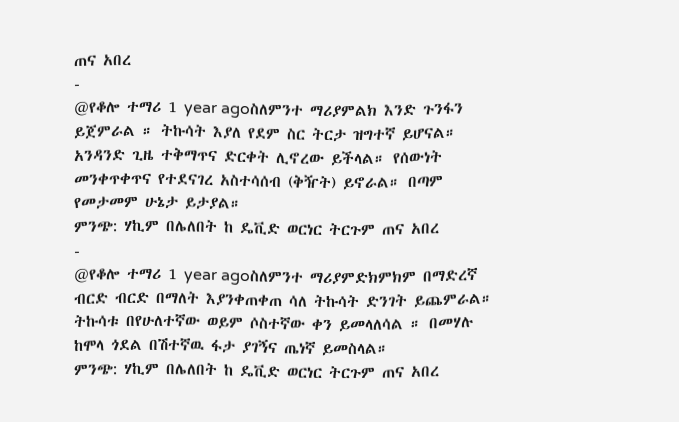ጠና አበረ
-
@የቆሎ ተማሪ 1 year agoስለምንተ ማሪያምልክ እንድ ጉንፋን ይጀምራል ። ትኩሳት እያለ የደም ስር ትርታ ዝግተኛ ይሆናል። አንዳንድ ጊዜ ተቅማጥና ድርቀት ሊኖረው ይችላል። የሰውነት መንቀጥቀጥና የተደናገረ አስተሳሰብ (ቅዥት) ይኖራል። በጣም የመታመም ሁኔታ ይታያል።
ምንጭ: ሃኪም በሌለበት ከ ዴቪድ ወርነር ትርጉም ጠና አበረ
-
@የቆሎ ተማሪ 1 year agoስለምንተ ማሪያምድክምክም በማድረኛ ብርድ ብርድ በማለት እያንቀጠቀጠ ሳለ ትኩሳት ድንገት ይጨምራል። ትኩሳቱ በየሁለተኛው ወይም ሶስተኛው ቀን ይመላለሳል ። በመሃሉ ከሞላ ጎደል በሽተኛዉ ፋታ ያገኝና ጤነኛ ይመስላል።
ምንጭ: ሃኪም በሌለበት ከ ዴቪድ ወርነር ትርጉም ጠና አበረ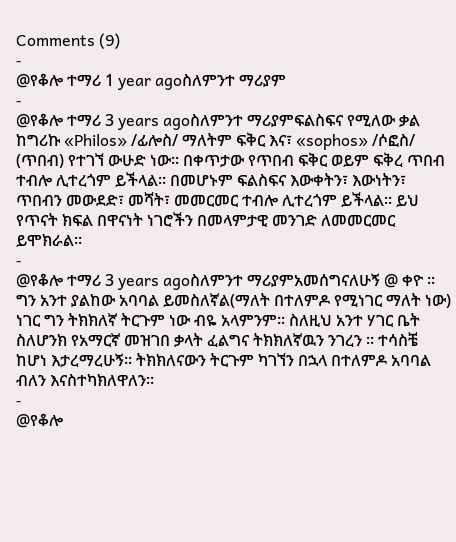Comments (9)
-
@የቆሎ ተማሪ 1 year agoስለምንተ ማሪያም
-
@የቆሎ ተማሪ 3 years agoስለምንተ ማሪያምፍልስፍና የሚለው ቃል ከግሪኩ «Philos» /ፊሎስ/ ማለትም ፍቅር እና፣ «sophos» /ሶፎስ/ (ጥበብ) የተገኘ ውሁድ ነው። በቀጥታው የጥበብ ፍቅር ወይም ፍቅረ ጥበብ ተብሎ ሊተረጎም ይችላል። በመሆኑም ፍልስፍና እውቀትን፣ እውነትን፣ ጥበብን መውደድ፣ መሻት፣ መመርመር ተብሎ ሊተረጎም ይችላል። ይህ የጥናት ክፍል በዋናነት ነገሮችን በመላምታዊ መንገድ ለመመርመር ይሞክራል።
-
@የቆሎ ተማሪ 3 years agoስለምንተ ማሪያምአመሰግናለሁኝ @ ቀዮ ። ግን አንተ ያልከው አባባል ይመስለኛል(ማለት በተለምዶ የሚነገር ማለት ነው) ነገር ግን ትክክለኛ ትርጉም ነው ብዬ አላምንም። ስለዚህ አንተ ሃገር ቤት ስለሆንክ የአማርኛ መዝገበ ቃላት ፈልግና ትክክለኛዉን ንገረን ። ተሳስቼ ከሆነ እታረማረሁኝ። ትክክለናውን ትርጉም ካገኘን በኋላ በተለምዶ አባባል ብለን እናስተካክለዋለን።
-
@የቆሎ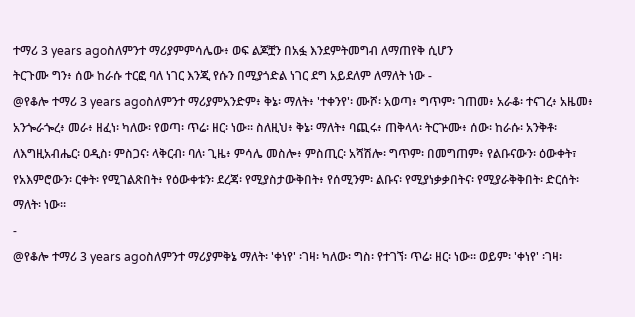ተማሪ 3 years agoስለምንተ ማሪያምምሳሌው፥ ወፍ ልጆቿን በአፏ እንደምትመግብ ለማጠየቅ ሲሆን
ትርጉሙ ግን፥ ሰው ከራሱ ተርፎ ባለ ነገር እንጂ የሱን በሚያጎድል ነገር ደግ አይደለም ለማለት ነው -
@የቆሎ ተማሪ 3 years agoስለምንተ ማሪያምአንድም፥ ቅኔ፡ ማለት፥ 'ተቀንየ'፡ ሙሾ፡ አወጣ፥ ግጥም፡ ገጠመ፥ አራቆ፡ ተናገረ፥ አዜመ፥ አንጐራጐረ፥ መራ፥ ዘፈነ፡ ካለው፡ የወጣ፡ ጥሬ፡ ዘር፡ ነው። ስለዚህ፥ ቅኔ፡ ማለት፥ ባጪሩ፥ ጠቅላላ፡ ትርጕሙ፥ ሰው፡ ከራሱ፡ አንቅቶ፡ ለእግዚአብሔር፡ ዐዲስ፡ ምስጋና፡ ላቅርብ፡ ባለ፡ ጊዜ፥ ምሳሌ መስሎ፥ ምስጢር፡ አሻሽሎ፡ ግጥም፡ በመግጠም፥ የልቡናውን፡ ዕውቀት፣ የአእምሮውን፡ ርቀት፡ የሚገልጽበት፥ የዕውቀቱን፡ ደረጃ፡ የሚያስታውቅበት፥ የሰሚንም፡ ልቡና፡ የሚያነቃቃበትና፡ የሚያራቅቅበት፡ ድርሰት፡ ማለት፡ ነው።
-
@የቆሎ ተማሪ 3 years agoስለምንተ ማሪያምቅኔ ማለት፡ 'ቀነየ' ፡ገዛ፡ ካለው፡ ግስ፡ የተገኘ፡ ጥሬ፡ ዘር፡ ነው። ወይም፡ 'ቀነየ' ፡ገዛ፡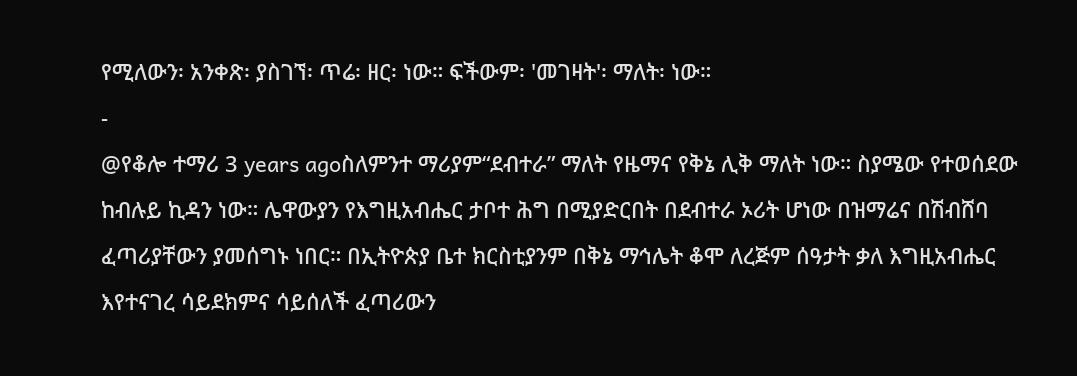የሚለውን፡ አንቀጽ፡ ያስገኘ፡ ጥሬ፡ ዘር፡ ነው። ፍችውም፡ 'መገዛት'፡ ማለት፡ ነው።
-
@የቆሎ ተማሪ 3 years agoስለምንተ ማሪያም“ደብተራ” ማለት የዜማና የቅኔ ሊቅ ማለት ነው። ስያሜው የተወሰደው ከብሉይ ኪዳን ነው። ሌዋውያን የእግዚአብሔር ታቦተ ሕግ በሚያድርበት በደብተራ ኦሪት ሆነው በዝማሬና በሽብሸባ ፈጣሪያቸውን ያመሰግኑ ነበር። በኢትዮጵያ ቤተ ክርስቲያንም በቅኔ ማኅሌት ቆሞ ለረጅም ሰዓታት ቃለ እግዚአብሔር እየተናገረ ሳይደክምና ሳይሰለች ፈጣሪውን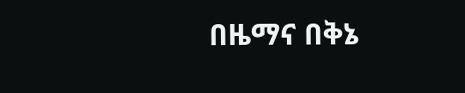በዜማና በቅኔ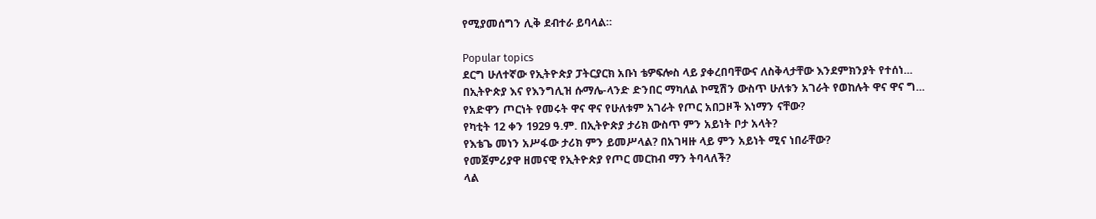የሚያመሰግን ሊቅ ደብተራ ይባላል።

Popular topics
ደርግ ሁለተኛው የኢትዮጵያ ፓትርያርክ አቡነ ቴዎፍሎስ ላይ ያቀረበባቸውና ለስቅላታቸው እንደምክንያት የተሰነ...
በኢትዮጵያ እና የእንግሊዝ ሱማሌ-ላንድ ድንበር ማካለል ኮሚሽን ውስጥ ሁለቱን አገራት የወከሉት ዋና ዋና ግ...
የአድዋን ጦርነት የመሩት ዋና ዋና የሁለቱም አገራት የጦር አበጋዞች እነማን ናቸው?
የካቲት 12 ቀን 1929 ዓ.ም. በኢትዮጵያ ታሪክ ውስጥ ምን አይነት ቦታ አላት?
የእቴጌ መነን አሥፋው ታሪክ ምን ይመሥላል? በአገዛዙ ላይ ምን አይነት ሚና ነበራቸው?
የመጀምሪያዋ ዘመናዊ የኢትዮጵያ የጦር መርከብ ማን ትባላለች?
ላል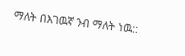ማለት በእገዉኛ ንብ ማለት ነዉ::